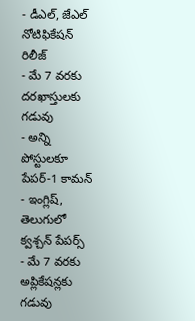- డీఎల్, జేఎల్ నోటిఫికేషన్ రిలీజ్
- మే 7 వరకు దరఖాస్తులకు గడువు
- అన్ని పోస్టులకూ పేపర్-1 కామన్
- ఇంగ్లిష్, తెలుగులో క్వశ్చన్ పేపర్స్
- మే 7 వరకు అప్లికేషన్లకు గడువు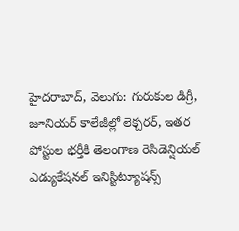హైదరాబాద్, వెలుగు: గురుకుల డిగ్రీ, జూనియర్ కాలేజీల్లో లెక్చరర్, ఇతర పోస్టుల భర్తీకి తెలంగాణ రెసిడెన్షియల్ ఎడ్యుకేషనల్ ఇనిస్టిట్యూషన్స్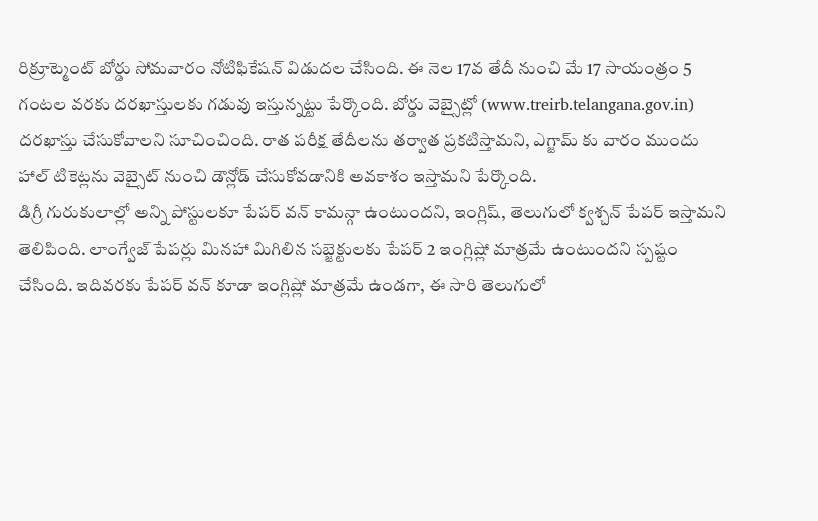రిక్రూట్మెంట్ బోర్డు సోమవారం నోటిఫికేషన్ విడుదల చేసింది. ఈ నెల 17వ తేదీ నుంచి మే 17 సాయంత్రం 5 గంటల వరకు దరఖాస్తులకు గడువు ఇస్తున్నట్టు పేర్కొంది. బోర్డు వెబ్సైట్లో (www.treirb.telangana.gov.in) దరఖాస్తు చేసుకోవాలని సూచించింది. రాత పరీక్ష తేదీలను తర్వాత ప్రకటిస్తామని, ఎగ్జామ్ కు వారం ముందు హాల్ టికెట్లను వెబ్సైట్ నుంచి డౌన్లోడ్ చేసుకోవడానికి అవకాశం ఇస్తామని పేర్కొంది.
డిగ్రీ గురుకులాల్లో అన్ని పోస్టులకూ పేపర్ వన్ కామన్గా ఉంటుందని, ఇంగ్లిష్, తెలుగులో క్వశ్చన్ పేపర్ ఇస్తామని తెలిపింది. లాంగ్వేజ్ పేపర్లు మినహా మిగిలిన సబ్జెక్టులకు పేపర్ 2 ఇంగ్లిష్లో మాత్రమే ఉంటుందని స్పష్టం చేసింది. ఇదివరకు పేపర్ వన్ కూడా ఇంగ్లిష్లో మాత్రమే ఉండగా, ఈ సారి తెలుగులో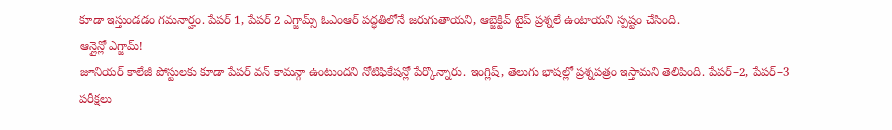కూడా ఇస్తుండడం గమనార్హం. పేపర్ 1, పేపర్ 2 ఎగ్జామ్స్ ఓఎంఆర్ పద్ధతిలోనే జరుగుతాయని, ఆబ్జెక్టివ్ టైప్ ప్రశ్నలే ఉంటాయని స్పష్టం చేసింది.
ఆన్లైన్లో ఎగ్జామ్!
జూనియర్ కాలేజీ పోస్టులకు కూడా పేపర్ వన్ కామన్గా ఉంటుందని నోటిఫికేషన్లో పేర్కొన్నారు. ఇంగ్లిష్, తెలుగు భాషల్లో ప్రశ్నపత్రం ఇస్తామని తెలిపింది. పేపర్–2, పేపర్–3 పరీక్షలు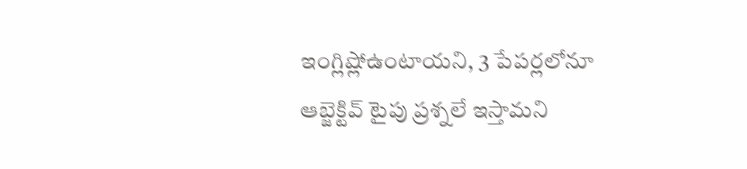ఇంగ్లిష్లోఉంటాయని, 3 పేపర్లలోనూ ఆబ్జెక్టివ్ టైపు ప్రశ్నలే ఇస్తామని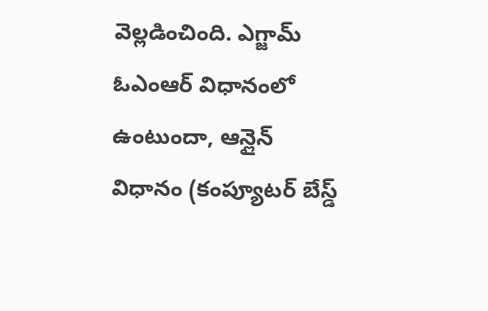వెల్లడించింది. ఎగ్జామ్ ఓఎంఆర్ విధానంలో ఉంటుందా, ఆన్లైన్ విధానం (కంప్యూటర్ బేస్డ్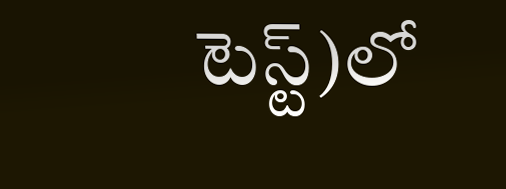టెస్ట్)లో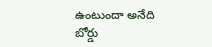ఉంటుందా అనేది బోర్డు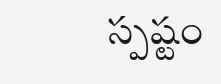స్పష్టం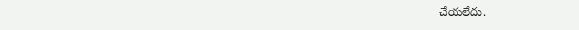చేయలేదు.